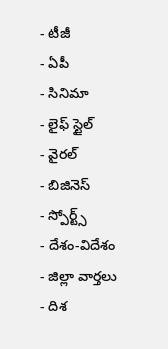- టీజీ
- ఏపీ
- సినిమా
- లైఫ్ స్టైల్
- వైరల్
- బిజినెస్
- స్పోర్ట్స్
- దేశం-విదేశం
- జిల్లా వార్తలు
- దిశ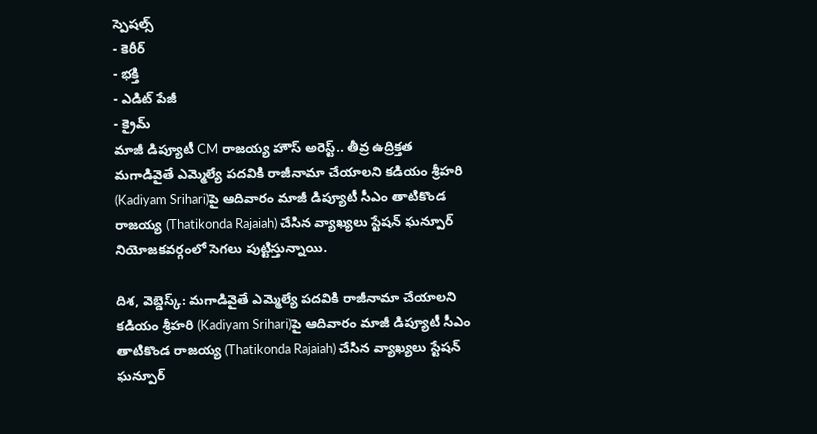స్పెషల్స్
- కెరీర్
- భక్తి
- ఎడిట్ పేజీ
- క్రైమ్
మాజీ డిప్యూటీ CM రాజయ్య హౌస్ అరెస్ట్.. తీవ్ర ఉద్రిక్తత
మగాడివైతే ఎమ్మెల్యే పదవికి రాజీనామా చేయాలని కడియం శ్రీహరి (Kadiyam Srihari)పై ఆదివారం మాజీ డిప్యూటీ సీఎం తాటికొండ రాజయ్య (Thatikonda Rajaiah) చేసిన వ్యాఖ్యలు స్టేషన్ ఘన్పూర్ నియోజకవర్గంలో సెగలు పుట్టిస్తున్నాయి.

దిశ, వెబ్డెస్క్: మగాడివైతే ఎమ్మెల్యే పదవికి రాజీనామా చేయాలని కడియం శ్రీహరి (Kadiyam Srihari)పై ఆదివారం మాజీ డిప్యూటీ సీఎం తాటికొండ రాజయ్య (Thatikonda Rajaiah) చేసిన వ్యాఖ్యలు స్టేషన్ ఘన్పూర్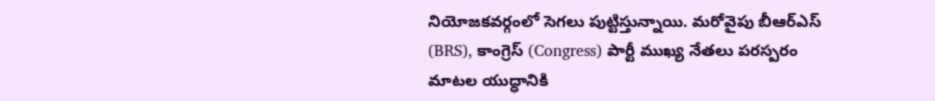నియోజకవర్గంలో సెగలు పుట్టిస్తున్నాయి. మరోవైపు బీఆర్ఎస్ (BRS), కాంగ్రెస్ (Congress) పార్టీ ముఖ్య నేతలు పరస్పరం మాటల యుద్ధానికి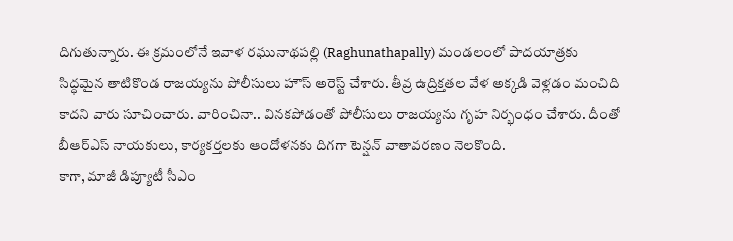దిగుతున్నారు. ఈ క్రమంలోనే ఇవాళ రఘునాథపల్లి (Raghunathapally) మండలంలో పాదయాత్రకు సిద్ధమైన తాటికొండ రాజయ్యను పోలీసులు హౌస్ అరెస్ట్ చేశారు. తీవ్ర ఉద్రిక్తతల వేళ అక్కడి వెళ్లడం మంచిది కాదని వారు సూచించారు. వారించినా.. వినకపోడంతో పోలీసులు రాజయ్యను గృహ నిర్భంధం చేశారు. దీంతో బీఆర్ఎస్ నాయకులు, కార్యకర్తలకు ఆందోళనకు దిగగా టెన్షన్ వాతావరణం నెలకొంది.
కాగా, మాజీ డిప్యూటీ సీఎం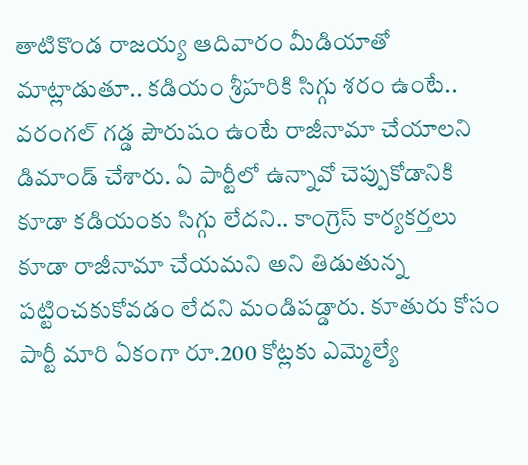తాటికొండ రాజయ్య ఆదివారం మీడియాతో మాట్లాడుతూ.. కడియం శ్రీహరికి సిగ్గు శరం ఉంటే.. వరంగల్ గడ్డ పౌరుషం ఉంటే రాజీనామా చేయాలని డిమాండ్ చేశారు. ఏ పార్టీలో ఉన్నావో చెప్పుకోడానికి కూడా కడియంకు సిగ్గు లేదని.. కాంగ్రెస్ కార్యకర్తలు కూడా రాజీనామా చేయమని అని తిడుతున్న పట్టించకుకోవడం లేదని మండిపడ్డారు. కూతురు కోసం పార్టీ మారి ఏకంగా రూ.200 కోట్లకు ఎమ్మెల్యే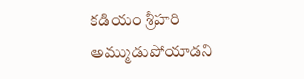కడియం శ్రీహరి అమ్ముడుపోయాడని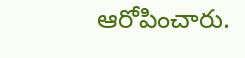ఆరోపించారు.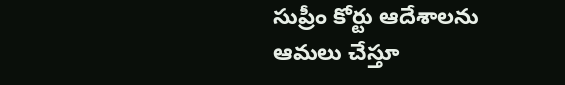సుప్రీం కోర్టు ఆదేశాలను ఆమలు చేస్తూ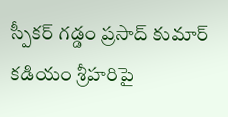స్పీకర్ గడ్డం ప్రసాద్ కుమార్ కడియం శ్రీహరిపై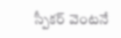స్పీకర్ వెంటనే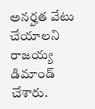అనర్హత వేటు చేయాలని రాజయ్య డిమాండ్ చేశారు.